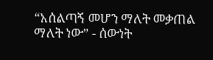“አሰልጣኝ መሆን ማለት መቃጠል ማለት ነው” - ሰውነት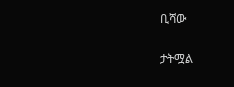ቢሻው

ታትሟል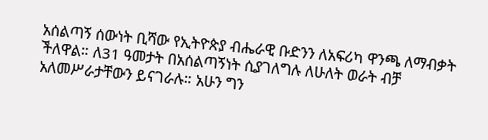አሰልጣኝ ሰውነት ቢሻው የኢትዮጵያ ብሔራዊ ቡድንን ለአፍሪካ ዋንጫ ለማብቃት ችለዋል። ለ31 ዓመታት በአሰልጣኝነት ሲያገለግሉ ለሁለት ወራት ብቻ አለመሥራታቸውን ይናገራሉ። አሁን ግን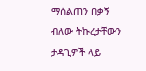ማሰልጠን በቃኝ ብለው ትኩረታቸውን ታዳጊዎች ላይ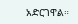አድርገዋል።